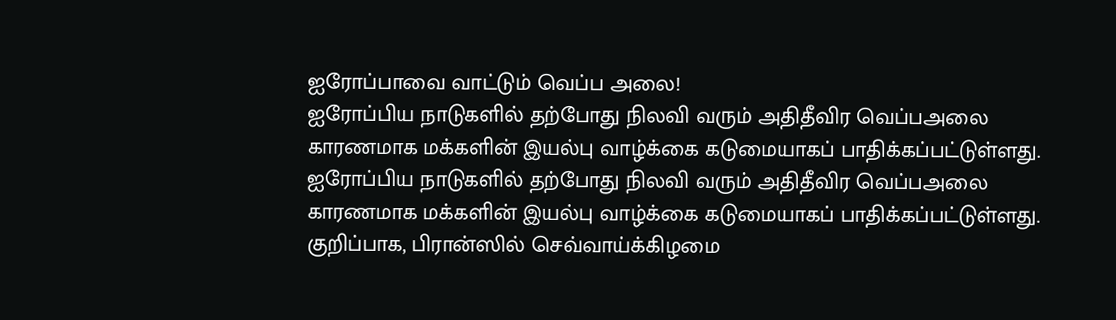ஐரோப்பாவை வாட்டும் வெப்ப அலை!
ஐரோப்பிய நாடுகளில் தற்போது நிலவி வரும் அதிதீவிர வெப்பஅலை காரணமாக மக்களின் இயல்பு வாழ்க்கை கடுமையாகப் பாதிக்கப்பட்டுள்ளது.
ஐரோப்பிய நாடுகளில் தற்போது நிலவி வரும் அதிதீவிர வெப்பஅலை காரணமாக மக்களின் இயல்பு வாழ்க்கை கடுமையாகப் பாதிக்கப்பட்டுள்ளது.
குறிப்பாக, பிரான்ஸில் செவ்வாய்க்கிழமை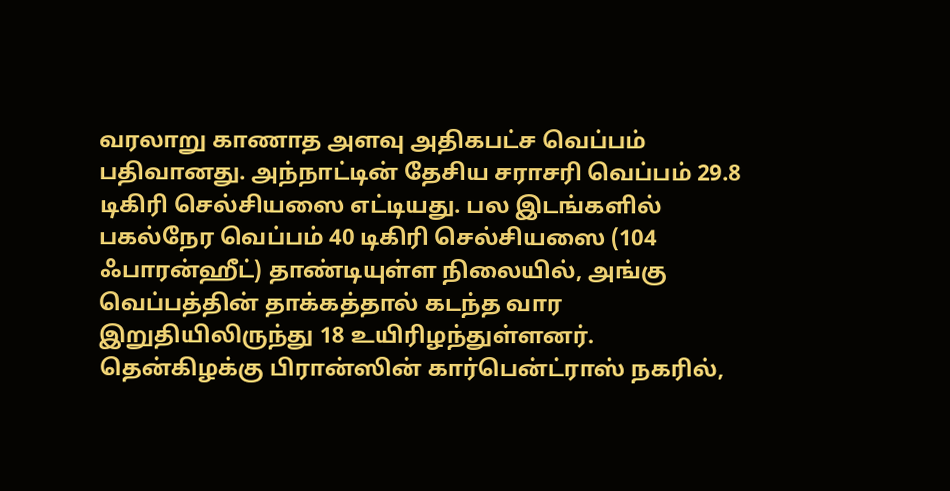வரலாறு காணாத அளவு அதிகபட்ச வெப்பம் பதிவானது. அந்நாட்டின் தேசிய சராசரி வெப்பம் 29.8 டிகிரி செல்சியஸை எட்டியது. பல இடங்களில் பகல்நேர வெப்பம் 40 டிகிரி செல்சியஸை (104 ஃபாரன்ஹீட்) தாண்டியுள்ள நிலையில், அங்கு வெப்பத்தின் தாக்கத்தால் கடந்த வார இறுதியிலிருந்து 18 உயிரிழந்துள்ளனர்.
தென்கிழக்கு பிரான்ஸின் கார்பென்ட்ராஸ் நகரில்,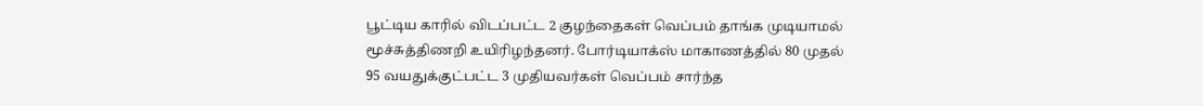பூட்டிய காரில் விடப்பட்ட 2 குழந்தைகள் வெப்பம் தாங்க முடியாமல் மூச்சுத்திணறி உயிரிழந்தனர். போர்டியாக்ஸ் மாகாணத்தில் 80 முதல் 95 வயதுக்குட்பட்ட 3 முதியவர்கள் வெப்பம் சார்ந்த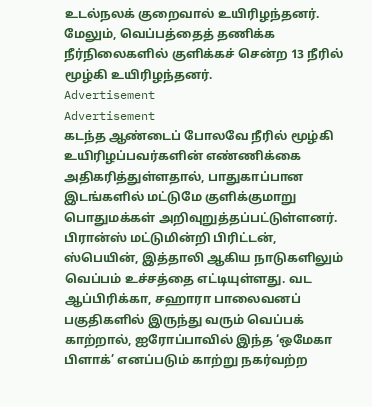உடல்நலக் குறைவால் உயிரிழந்தனர். மேலும், வெப்பத்தைத் தணிக்க நீர்நிலைகளில் குளிக்கச் சென்ற 13 நீரில் மூழ்கி உயிரிழந்தனர்.
Advertisement
Advertisement
கடந்த ஆண்டைப் போலவே நீரில் மூழ்கி உயிரிழப்பவர்களின் எண்ணிக்கை அதிகரித்துள்ளதால், பாதுகாப்பான இடங்களில் மட்டுமே குளிக்குமாறு பொதுமக்கள் அறிவுறுத்தப்பட்டுள்ளனர்.
பிரான்ஸ் மட்டுமின்றி பிரிட்டன், ஸ்பெயின், இத்தாலி ஆகிய நாடுகளிலும் வெப்பம் உச்சத்தை எட்டியுள்ளது. வட ஆப்பிரிக்கா, சஹாரா பாலைவனப் பகுதிகளில் இருந்து வரும் வெப்பக் காற்றால், ஐரோப்பாவில் இந்த ‘ஒமேகா பிளாக்’ எனப்படும் காற்று நகர்வற்ற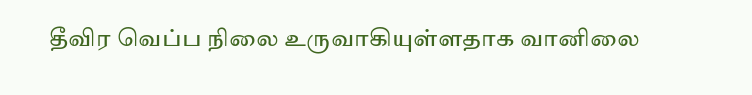தீவிர வெப்ப நிலை உருவாகியுள்ளதாக வானிலை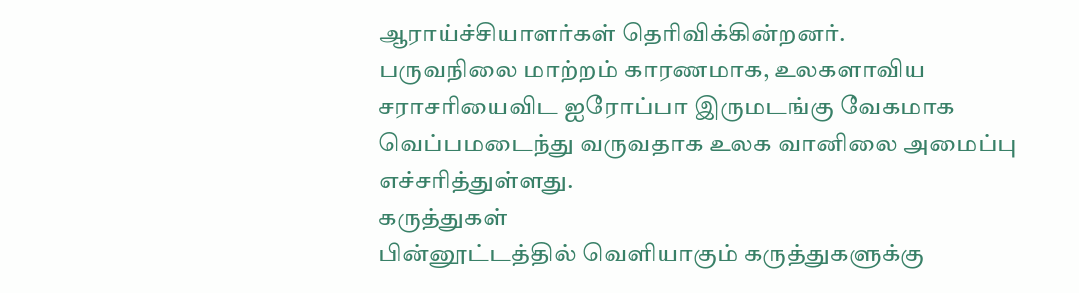ஆராய்ச்சியாளர்கள் தெரிவிக்கின்றனர்.
பருவநிலை மாற்றம் காரணமாக, உலகளாவிய சராசரியைவிட ஐரோப்பா இருமடங்கு வேகமாக வெப்பமடைந்து வருவதாக உலக வானிலை அமைப்பு எச்சரித்துள்ளது.
கருத்துகள்
பின்னூட்டத்தில் வெளியாகும் கருத்துகளுக்கு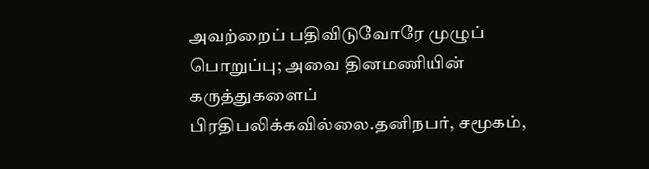அவற்றைப் பதிவிடுவோரே முழுப் பொறுப்பு; அவை தினமணியின் கருத்துகளைப் பிரதிபலிக்கவில்லை.தனிநபர், சமூகம்,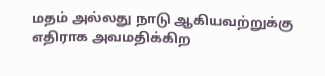மதம் அல்லது நாடு ஆகியவற்றுக்கு எதிராக அவமதிக்கிற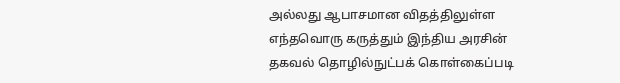அல்லது ஆபாசமான விதத்திலுள்ள எந்தவொரு கருத்தும் இந்திய அரசின் தகவல் தொழில்நுட்பக் கொள்கைப்படி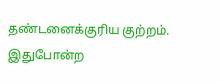தண்டனைக்குரிய குற்றம். இதுபோன்ற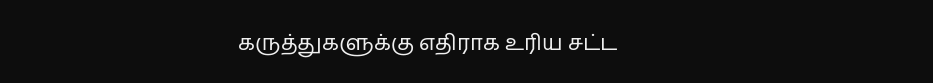கருத்துகளுக்கு எதிராக உரிய சட்ட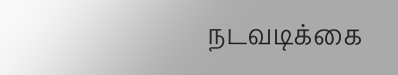நடவடிக்கை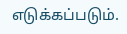எடுக்கப்படும்.